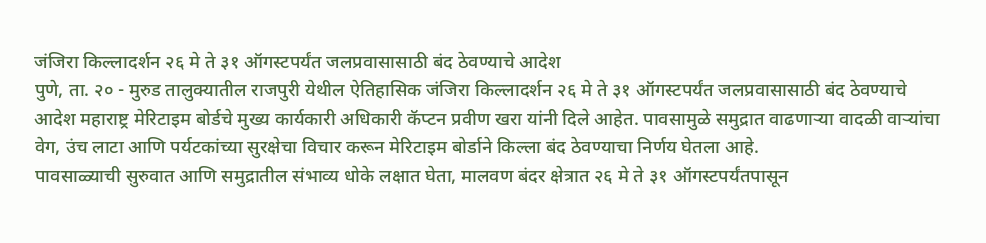जंजिरा किल्लादर्शन २६ मे ते ३१ ऑगस्टपर्यंत जलप्रवासासाठी बंद ठेवण्याचे आदेश
पुणे, ता. २० - मुरुड तालुक्यातील राजपुरी येथील ऐतिहासिक जंजिरा किल्लादर्शन २६ मे ते ३१ ऑगस्टपर्यंत जलप्रवासासाठी बंद ठेवण्याचे आदेश महाराष्ट्र मेरिटाइम बोर्डचे मुख्य कार्यकारी अधिकारी कॅप्टन प्रवीण खरा यांनी दिले आहेत. पावसामुळे समुद्रात वाढणाऱ्या वादळी वाऱ्यांचा वेग, उंच लाटा आणि पर्यटकांच्या सुरक्षेचा विचार करून मेरिटाइम बोर्डाने किल्ला बंद ठेवण्याचा निर्णय घेतला आहे.
पावसाळ्याची सुरुवात आणि समुद्रातील संभाव्य धोके लक्षात घेता, मालवण बंदर क्षेत्रात २६ मे ते ३१ ऑगस्टपर्यंतपासून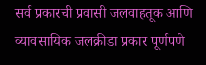सर्व प्रकारची प्रवासी जलवाहतूक आणि व्यावसायिक जलक्रीडा प्रकार पूर्णपणे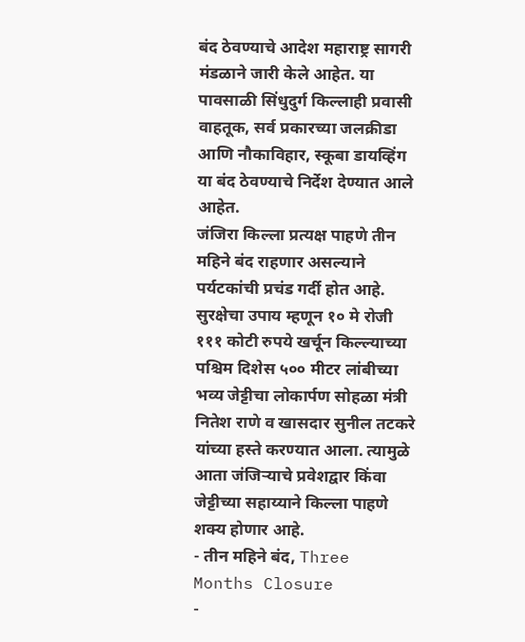बंद ठेवण्याचे आदेश महाराष्ट्र सागरी मंडळाने जारी केले आहेत. या पावसाळी सिंधुदुर्ग किल्लाही प्रवासी वाहतूक, सर्व प्रकारच्या जलक्रीडा आणि नौकाविहार, स्कूबा डायव्हिंग या बंद ठेवण्याचे निर्देश देण्यात आले आहेत.
जंजिरा किल्ला प्रत्यक्ष पाहणे तीन महिने बंद राहणार असल्याने पर्यटकांची प्रचंड गर्दी होत आहे. सुरक्षेचा उपाय म्हणून १० मे रोजी १११ कोटी रुपये खर्चून किल्ल्याच्या पश्चिम दिशेस ५०० मीटर लांबीच्या भव्य जेट्टीचा लोकार्पण सोहळा मंत्री नितेश राणे व खासदार सुनील तटकरे यांच्या हस्ते करण्यात आला. त्यामुळे आता जंजिऱ्याचे प्रवेशद्वार किंवा जेट्टीच्या सहाय्याने किल्ला पाहणे शक्य होणार आहे.
- तीन महिने बंद, Three Months Closure
-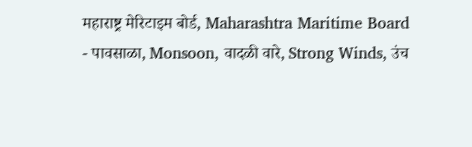महाराष्ट्र मेरिटाइम बोर्ड, Maharashtra Maritime Board
- पावसाळा, Monsoon, वादळी वारे, Strong Winds, उंच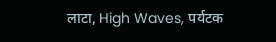लाटा, High Waves, पर्यटक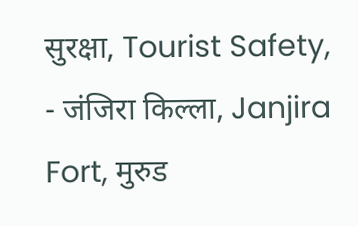सुरक्षा, Tourist Safety,
- जंजिरा किल्ला, Janjira Fort, मुरुड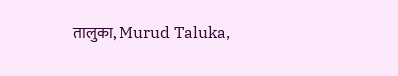तालुका, Murud Taluka,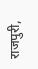राजपुरी,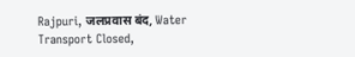Rajpuri, जलप्रवास बंद, Water Transport Closed,